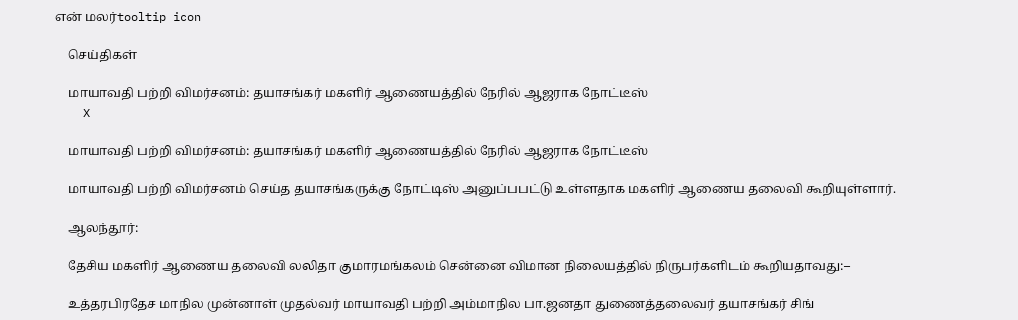என் மலர்tooltip icon

    செய்திகள்

    மாயாவதி பற்றி விமர்சனம்: தயாசங்கர் மகளிர் ஆணையத்தில் நேரில் ஆஜராக நோட்டீஸ்
    X

    மாயாவதி பற்றி விமர்சனம்: தயாசங்கர் மகளிர் ஆணையத்தில் நேரில் ஆஜராக நோட்டீஸ்

    மாயாவதி பற்றி விமர்சனம் செய்த தயாசங்கருக்கு நோட்டிஸ் அனுப்பபட்டு உள்ளதாக மகளிர் ஆணைய தலைவி கூறியுள்ளார்.

    ஆலந்தூர்:

    தேசிய மகளிர் ஆணைய தலைவி லலிதா குமாரமங்கலம் சென்னை விமான நிலையத்தில் நிருபர்களிடம் கூறியதாவது:–

    உத்தரபிரதேச மாநில முன்னாள் முதல்வர் மாயாவதி பற்றி அம்மாநில பா.ஜனதா துணைத்தலைவர் தயாசங்கர் சிங்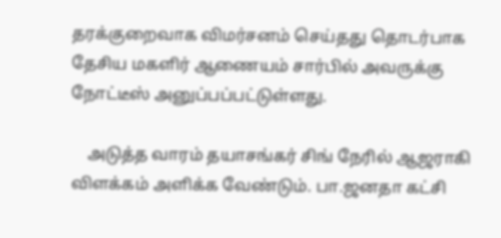தரக்குறைவாக விமர்சனம் செய்தது தொடர்பாக தேசிய மகளிர் ஆணையம் சார்பில் அவருக்கு நோட்டீஸ் அனுப்பப்பட்டுள்ளது.

    அடுத்த வாரம் தயாசங்கர் சிங் நேரில் ஆஜராகி விளக்கம் அளிக்க வேண்டும். பா.ஜனதா கட்சி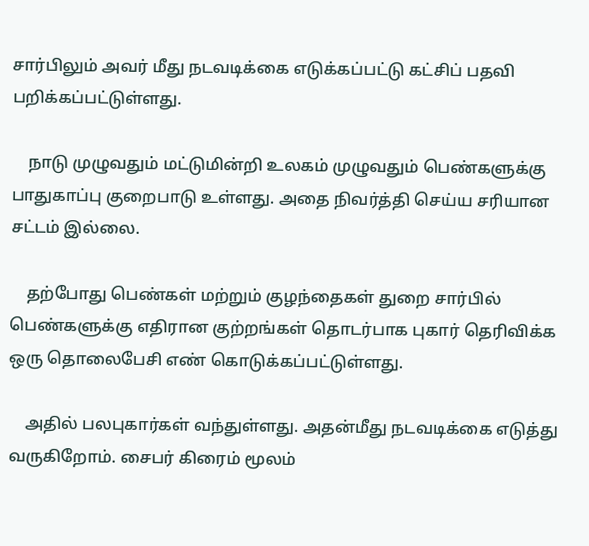சார்பிலும் அவர் மீது நடவடிக்கை எடுக்கப்பட்டு கட்சிப் பதவி பறிக்கப்பட்டுள்ளது.

    நாடு முழுவதும் மட்டுமின்றி உலகம் முழுவதும் பெண்களுக்கு பாதுகாப்பு குறைபாடு உள்ளது. அதை நிவர்த்தி செய்ய சரியான சட்டம் இல்லை.

    தற்போது பெண்கள் மற்றும் குழந்தைகள் துறை சார்பில் பெண்களுக்கு எதிரான குற்றங்கள் தொடர்பாக புகார் தெரிவிக்க ஒரு தொலைபேசி எண் கொடுக்கப்பட்டுள்ளது.

    அதில் பலபுகார்கள் வந்துள்ளது. அதன்மீது நடவடிக்கை எடுத்து வருகிறோம். சைபர் கிரைம் மூலம்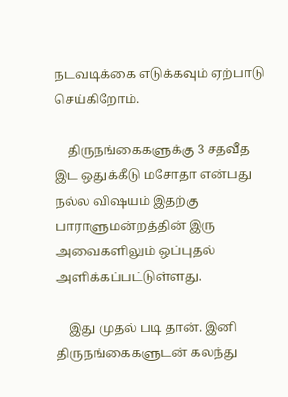நடவடிக்கை எடுக்கவும் ஏற்பாடு செய்கிறோம்.

    திருநங்கைகளுக்கு 3 சதவீத இட ஒதுக்கீடு மசோதா என்பது நல்ல வி‌ஷயம் இதற்கு பாராளுமன்றத்தின் இரு அவைகளிலும் ஒப்புதல் அளிக்கப்பட்டுள்ளது.

    இது முதல் படி தான். இனி திருநங்கைகளுடன் கலந்து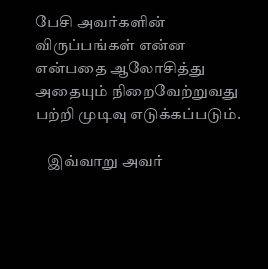பேசி அவர்களின் விருப்பங்கள் என்ன என்பதை ஆலோசித்து அதையும் நிறைவேற்றுவது பற்றி முடிவு எடுக்கப்படும்.

    இவ்வாறு அவர்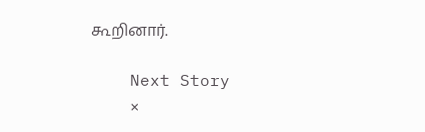கூறினார்.

    Next Story
    ×